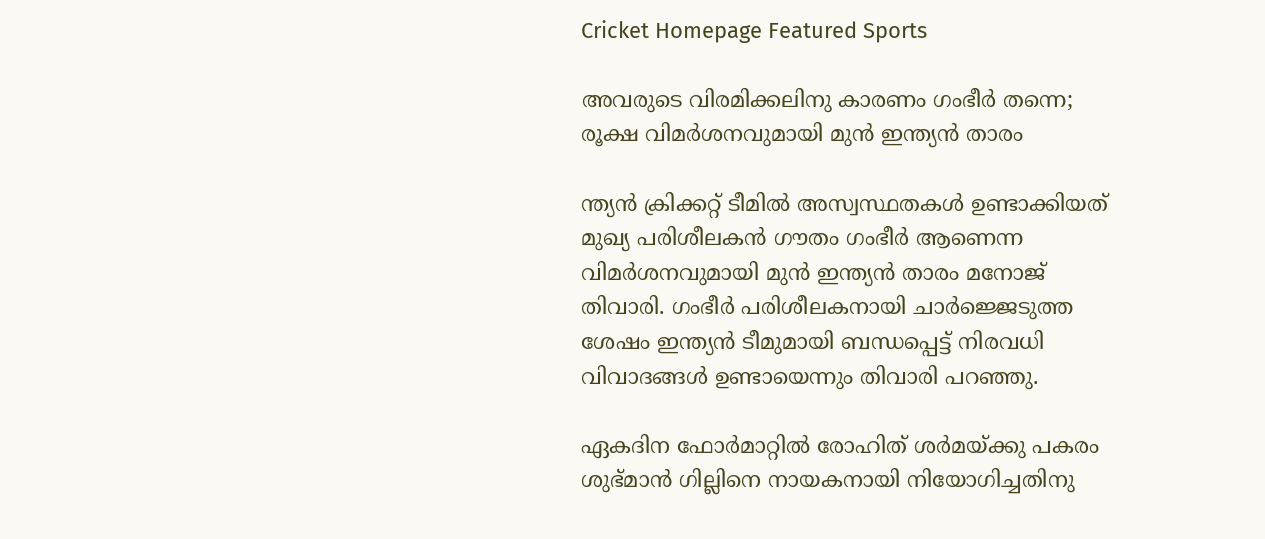Cricket Homepage Featured Sports

അവരുടെ വിരമിക്കലിനു കാരണം ഗംഭീര്‍ തന്നെ; രൂക്ഷ വിമര്‍ശനവുമായി മുന്‍ ഇന്ത്യന്‍ താരം

ന്ത്യന്‍ ക്രിക്കറ്റ് ടീമില്‍ അസ്വസ്ഥതകള്‍ ഉണ്ടാക്കിയത് മുഖ്യ പരിശീലകന്‍ ഗൗതം ഗംഭീര്‍ ആണെന്ന വിമര്‍ശനവുമായി മുന്‍ ഇന്ത്യന്‍ താരം മനോജ് തിവാരി. ഗംഭീര്‍ പരിശീലകനായി ചാര്‍ജ്ജെടുത്ത ശേഷം ഇന്ത്യന്‍ ടീമുമായി ബന്ധപ്പെട്ട് നിരവധി വിവാദങ്ങള്‍ ഉണ്ടായെന്നും തിവാരി പറഞ്ഞു.

ഏകദിന ഫോര്‍മാറ്റില്‍ രോഹിത് ശര്‍മയ്ക്കു പകരം ശുഭ്മാന്‍ ഗില്ലിനെ നായകനായി നിയോഗിച്ചതിനു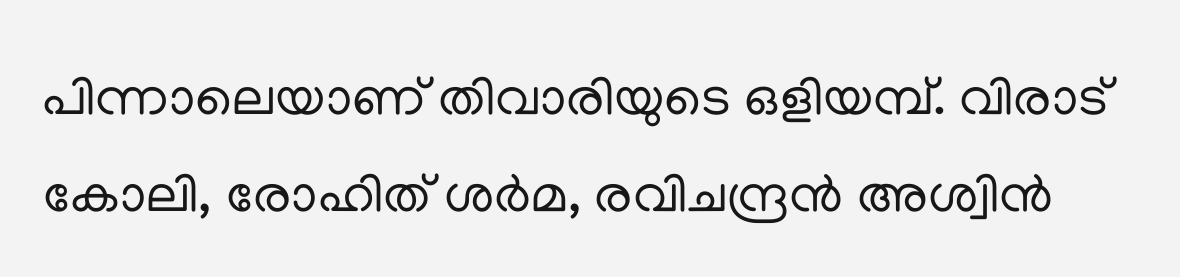പിന്നാലെയാണ് തിവാരിയുടെ ഒളിയമ്പ്. വിരാട് കോലി, രോഹിത് ശര്‍മ, രവിചന്ദ്രന്‍ അശ്വിന്‍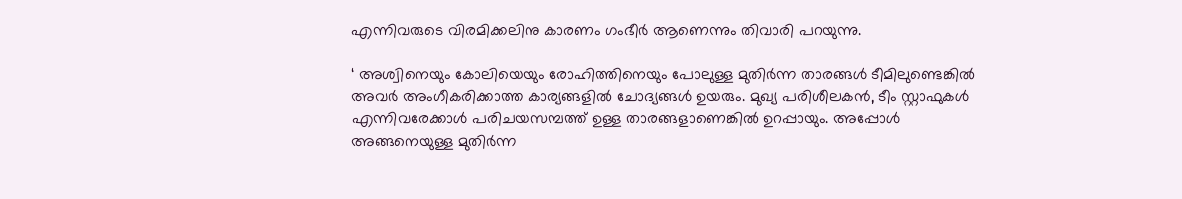എന്നിവരുടെ വിരമിക്കലിനു കാരണം ഗംഭീര്‍ ആണെന്നും തിവാരി പറയുന്നു.

‘ അശ്വിനെയും കോലിയെയും രോഹിത്തിനെയും പോലുള്ള മുതിര്‍ന്ന താരങ്ങള്‍ ടീമിലുണ്ടെങ്കില്‍ അവര്‍ അംഗീകരിക്കാത്ത കാര്യങ്ങളില്‍ ചോദ്യങ്ങള്‍ ഉയരും. മുഖ്യ പരിശീലകന്‍, ടീം സ്റ്റാഫുകള്‍ എന്നിവരേക്കാള്‍ പരിചയസമ്പത്ത് ഉള്ള താരങ്ങളാണെങ്കില്‍ ഉറപ്പായും. അപ്പോള്‍ അങ്ങനെയുള്ള മുതിര്‍ന്ന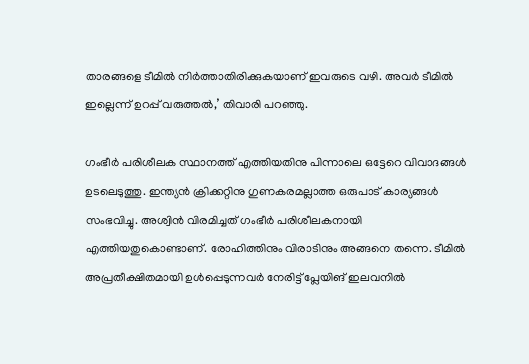താരങ്ങളെ ടീമില്‍ നിര്‍ത്താതിരിക്കുകയാണ് ഇവരുടെ വഴി. അവര്‍ ടീമില്‍ ഇല്ലെന്ന് ഉറപ്പ് വരുത്തല്‍,’ തിവാരി പറഞ്ഞു.

ഗംഭീര്‍ പരിശീലക സ്ഥാനത്ത് എത്തിയതിനു പിന്നാലെ ഒട്ടേറെ വിവാദങ്ങള്‍ ഉടലെടുത്തു. ഇന്ത്യന്‍ ക്രിക്കറ്റിനു ഗുണകരമല്ലാത്ത ഒരുപാട് കാര്യങ്ങള്‍ സംഭവിച്ചു. അശ്വിന്‍ വിരമിച്ചത് ഗംഭീര്‍ പരിശീലകനായി എത്തിയതുകൊണ്ടാണ്. രോഹിത്തിനും വിരാടിനും അങ്ങനെ തന്നെ. ടീമില്‍ അപ്രതീക്ഷിതമായി ഉള്‍പ്പെടുന്നവര്‍ നേരിട്ട് പ്ലേയിങ് ഇലവനില്‍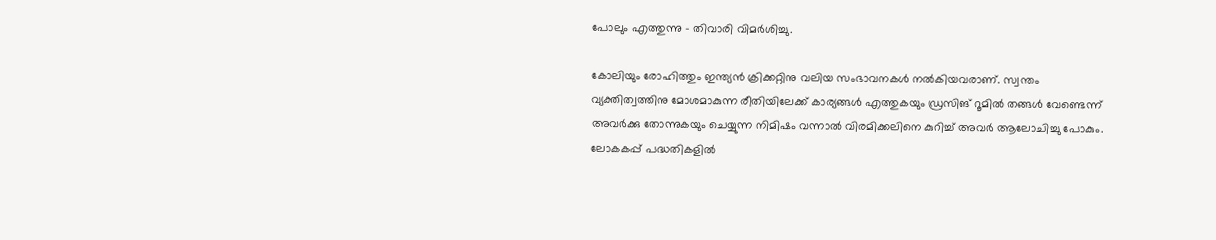പോലും എത്തുന്നു – തിവാരി വിമര്‍ശിച്ചു.

കോലിയും രോഹിത്തും ഇന്ത്യന്‍ ക്രിക്കറ്റിനു വലിയ സംഭാവനകള്‍ നല്‍കിയവരാണ്. സ്വന്തം വ്യക്തിത്വത്തിനു മോശമാകുന്ന രീതിയിലേക്ക് കാര്യങ്ങള്‍ എത്തുകയും ഡ്രസിങ് റൂമില്‍ തങ്ങള്‍ വേണ്ടെന്ന് അവര്‍ക്കു തോന്നുകയും ചെയ്യുന്ന നിമിഷം വന്നാല്‍ വിരമിക്കലിനെ കുറിച്ച് അവര്‍ ആലോചിച്ചു പോകും. ലോകകപ്പ് പദ്ധതികളില്‍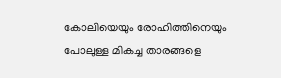കോലിയെയും രോഹിത്തിനെയും പോലുള്ള മികച്ച താരങ്ങളെ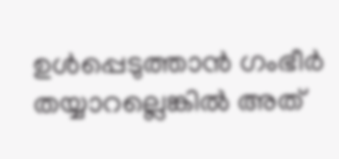ഉള്‍പ്പെടുത്താന്‍ ഗംഭീര്‍ തയ്യാറല്ലെങ്കില്‍ അത്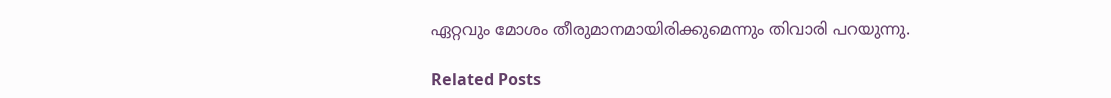ഏറ്റവും മോശം തീരുമാനമായിരിക്കുമെന്നും തിവാരി പറയുന്നു.

Related Posts